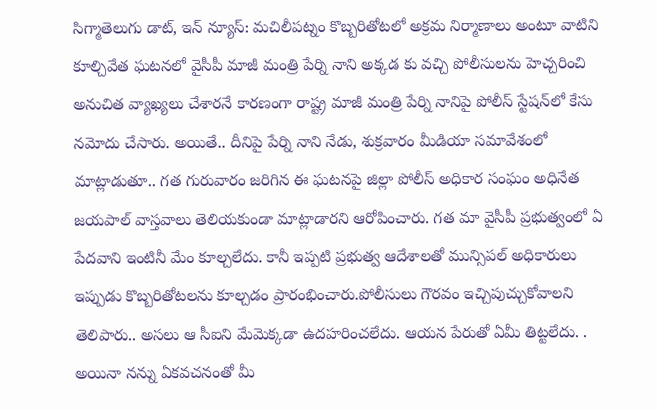సిగ్మాతెలుగు డాట్, ఇన్ న్యూస్: మచిలీపట్నం కొబ్బరితోటలో అక్రమ నిర్మాణాలు అంటూ వాటిని కూల్చివేత ఘటనలో వైసీపీ మాజీ మంత్రి పేర్ని నాని అక్కడ కు వచ్చి పోలీసులను హెచ్చరించి అనుచిత వ్యాఖ్యలు చేశారనే కారణంగా రాష్ట్ర మాజీ మంత్రి పేర్ని నానిపై పోలీస్ స్టేషన్‌లో కేసు నమోదు చేసారు. అయితే.. దీనిపై పేర్ని నాని నేడు, శుక్రవారం మీడియా సమావేశంలో మాట్లాడుతూ.. గత గురువారం జరిగిన ఈ ఘటనపై జిల్లా పోలీస్ అధికార సంఘం అధినేత జయపాల్ వాస్తవాలు తెలియకుండా మాట్లాడారని ఆరోపించారు. గత మా వైసీపీ ప్రభుత్వంలో ఏ పేదవాని ఇంటినీ మేం కూల్చలేదు. కానీ ఇప్పటి ప్రభుత్వ ఆదేశాలతో మున్సిపల్ అధికారులు ఇప్పుడు కొబ్బరితోటలను కూల్చడం ప్రారంభించారు.పోలీసులు గౌరవం ఇచ్చిపుచ్చుకోవాలని తెలిపారు.. అసలు ఆ సీఐని మేమెక్కడా ఉదహరించలేదు. ఆయన పేరుతో ఏమీ తిట్టలేదు. . అయినా నన్ను ఏకవచనంతో మీ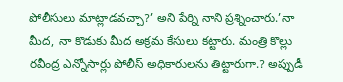పోలీసులు మాట్లాడవచ్చా?’ అని పేర్ని నాని ప్రశ్నించారు.’నా మీద, నా కొడుకు మీద అక్రమ కేసులు కట్టారు. మంత్రి కొల్లు రవీంద్ర ఎన్నోసార్లు పోలీస్ అధికారులను తిట్టారుగా.? అప్పుడీ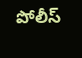పోలీస్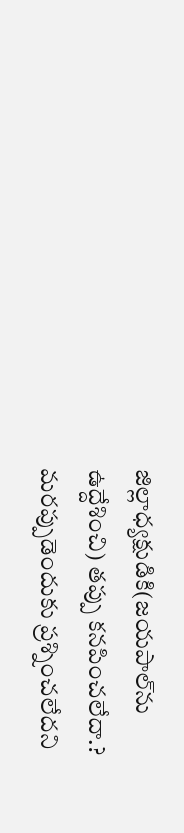జిల్లాధ్యక్షుడికి(జయపాల్‌ను ఉద్దేశించి) తప్పు కనపించలేదా.? మరప్పుడెందుకు ప్రశ్నించలేదని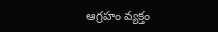ఆగ్రహం వ్యక్తం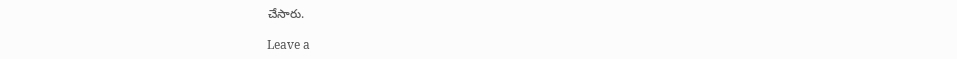చేసారు.

Leave a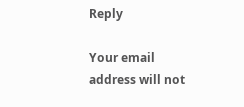Reply

Your email address will not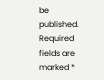be published. Required fields are marked *